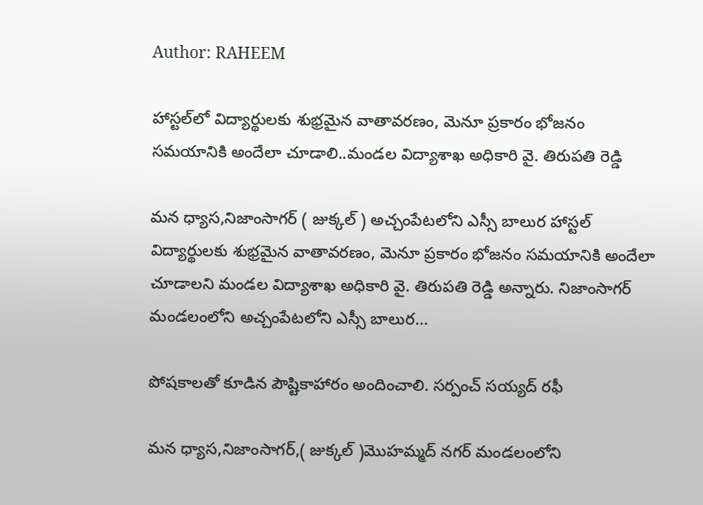Author: RAHEEM

హాస్టల్‌లో విద్యార్థులకు శుభ్రమైన వాతావరణం, మెనూ ప్రకారం భోజనం సమయానికి అందేలా చూడాలి..మండల విద్యాశాఖ అధికారి వై. తిరుపతి రెడ్డి

మన ధ్యాస,నిజాంసాగర్ ( జుక్కల్ ) అచ్చంపేటలోని ఎస్సీ బాలుర హాస్టల్‌ విద్యార్థులకు శుభ్రమైన వాతావరణం, మెనూ ప్రకారం భోజనం సమయానికి అందేలా చూడాలని మండల విద్యాశాఖ అధికారి వై. తిరుపతి రెడ్డి అన్నారు. నిజాంసాగర్ మండలంలోని అచ్చంపేటలోని ఎస్సీ బాలుర…

పోషకాలతో కూడిన పౌష్టికాహారం అందించాలి. సర్పంచ్ సయ్యద్ రఫీ

మన ధ్యాస,నిజాంసాగర్,( జుక్కల్ )మొహమ్మద్ నగర్ మండలంలోని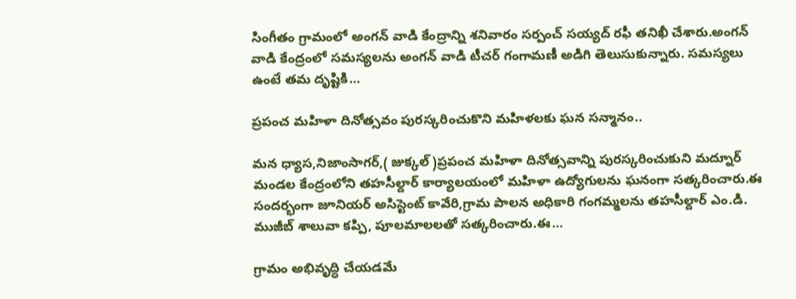సింగీతం గ్రామంలో అంగన్ వాడి కేంద్రాన్ని శనివారం సర్పంచ్ సయ్యద్ రఫీ తనిఖీ చేశారు.అంగన్ వాడి కేంద్రంలో సమస్యలను అంగన్ వాడి టీచర్ గంగామణీ అడిగి తెలుసుకున్నారు. సమస్యలు ఉంటే తమ దృష్టికి…

ప్రపంచ మహిళా దినోత్సవం పురస్కరించుకొని మహిళలకు ఘన సన్మానం..

మన ధ్యాస,నిజాంసాగర్,( జుక్కల్ )ప్రపంచ మహిళా దినోత్సవాన్ని పురస్కరించుకుని మద్నూర్ మండల కేంద్రంలోని తహసీల్దార్ కార్యాలయంలో మహిళా ఉద్యోగులను ఘనంగా సత్కరించారు.ఈ సందర్భంగా జూనియర్ అసిస్టెంట్ కావేరి,గ్రామ పాలన అధికారి గంగమ్మలను తహసీల్దార్ ఎం.డి. ముజీబ్ శాలువా కప్పి, పూలమాలలతో సత్కరించారు.ఈ…

గ్రామం అభివృద్ధి చేయడమే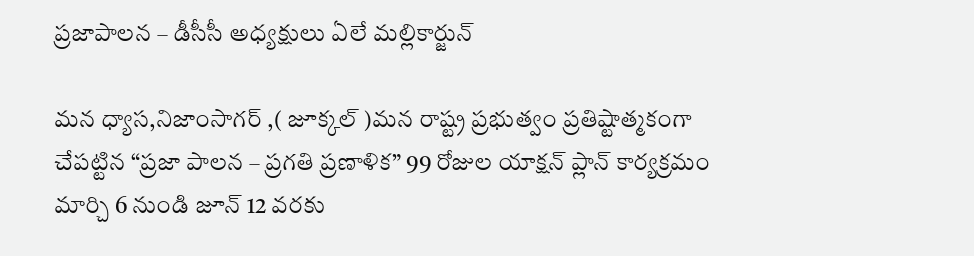ప్రజాపాలన – డీసీసీ అధ్యక్షులు ఏలే మల్లికార్జున్

మన ధ్యాస,నిజాంసాగర్ ,( జూక్కల్ )మన రాష్ట్ర ప్రభుత్వం ప్రతిష్టాత్మకంగా చేపట్టిన “ప్రజా పాలన – ప్రగతి ప్రణాళిక” 99 రోజుల యాక్షన్ ప్లాన్ కార్యక్రమం మార్చి 6 నుండి జూన్ 12 వరకు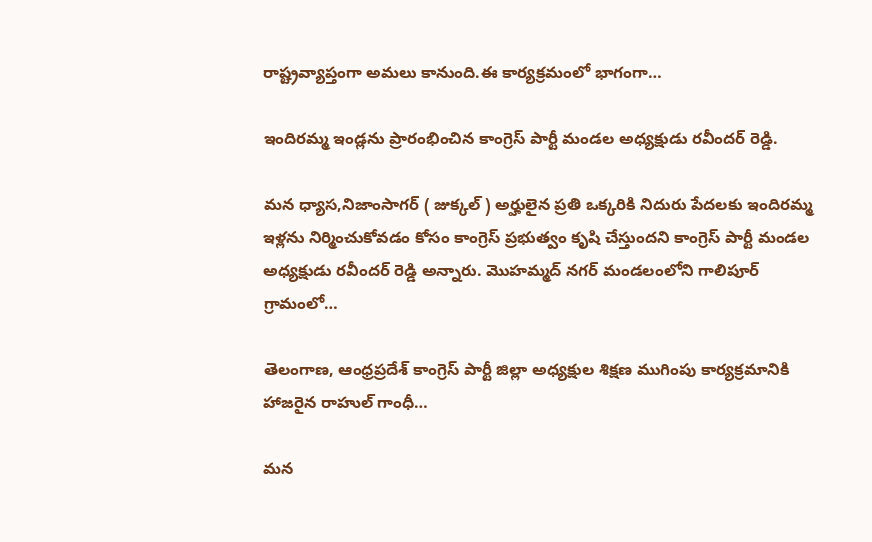రాష్ట్రవ్యాప్తంగా అమలు కానుంది.ఈ కార్యక్రమంలో భాగంగా…

ఇందిరమ్మ ఇండ్లను ప్రారంభించిన కాంగ్రెస్ పార్టీ మండల అధ్యక్షుడు రవీందర్ రెడ్డి.

మన ధ్యాస,నిజాంసాగర్ ( జుక్కల్ ) అర్హులైన ప్రతి ఒక్కరికి నిదురు పేదలకు ఇందిరమ్మ ఇళ్లను నిర్మించుకోవడం కోసం కాంగ్రెస్ ప్రభుత్వం కృషి చేస్తుందని కాంగ్రెస్ పార్టీ మండల అధ్యక్షుడు రవీందర్ రెడ్డి అన్నారు. మొహమ్మద్ నగర్ మండలంలోని గాలిపూర్ గ్రామంలో…

తెలంగాణ, ఆంధ్రప్రదేశ్ కాంగ్రెస్ పార్టీ జిల్లా అధ్యక్షుల శిక్షణ ముగింపు కార్యక్రమానికి హాజరైన రాహుల్ గాంధీ…

మన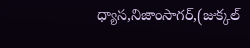ధ్యాస,నిజాంసాగర్,(జుక్కల్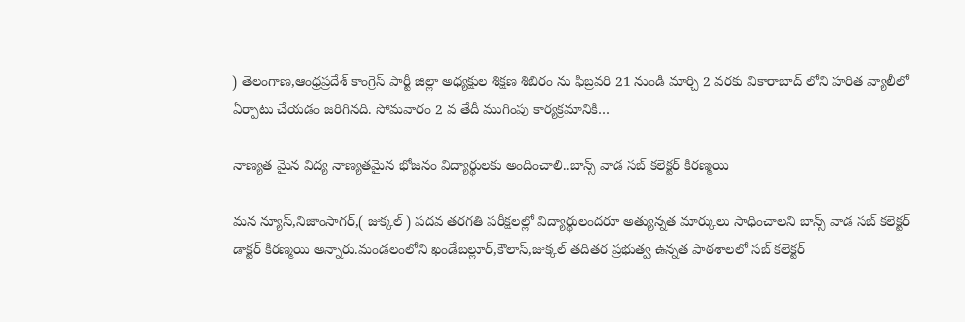) తెలంగాణ,ఆంధ్రప్రదేశ్ కాంగ్రెస్ పార్టీ జిల్లా అధ్యక్షుల శిక్షణ శిబిరం ను ఫిబ్రవరి 21 నుండి మార్చి 2 వరకు వికారాబాద్ లోని హరిత వ్యాలీలో ఏర్పాటు చేయడం జరిగినది. సోమవారం 2 వ తేదీ ముగింపు కార్యక్రమానికి…

నాణ్యత మైన విద్య నాణ్యతమైన భోజనం విద్యార్థులకు అందించాలి..బాన్స్ వాడ సబ్ కలెక్టర్ కిరణ్మయి

మన న్యూస్,నిజాంసాగర్,( జుక్కల్ ) పదవ తరగతి పరీక్షలల్లో విద్యార్థులందరూ అత్యున్నత మార్కులు సాధించాలని బాన్స్ వాడ సబ్ కలెక్టర్ డాక్టర్ కిరణ్మయి అన్నారు.మండలంలోని ఖండేబల్లూర్,కౌలాస్,జుక్కల్ తదితర ప్రభుత్వ ఉన్నత పాఠశాలలో సబ్ కలెక్టర్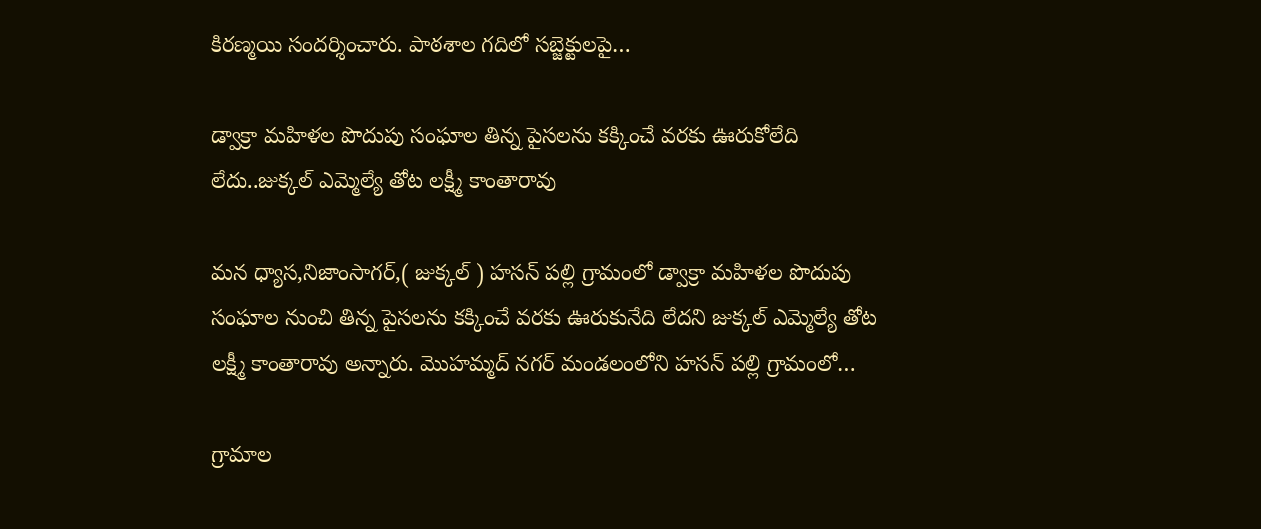కిరణ్మయి సందర్శించారు. పాఠశాల గదిలో సబ్జెక్టులపై…

డ్వాక్రా మహిళల పొదుపు సంఘాల తిన్న పైసలను కక్కించే వరకు ఊరుకోలేది లేదు..జుక్కల్ ఎమ్మెల్యే తోట లక్ష్మీ కాంతారావు

మన ధ్యాస,నిజాంసాగర్,( జుక్కల్ ) హసన్ పల్లి గ్రామంలో డ్వాక్రా మహిళల పొదుపు సంఘాల నుంచి తిన్న పైసలను కక్కించే వరకు ఊరుకునేది లేదని జుక్కల్ ఎమ్మెల్యే తోట లక్ష్మీ కాంతారావు అన్నారు. మొహమ్మద్ నగర్ మండలంలోని హసన్ పల్లి గ్రామంలో…

గ్రామాల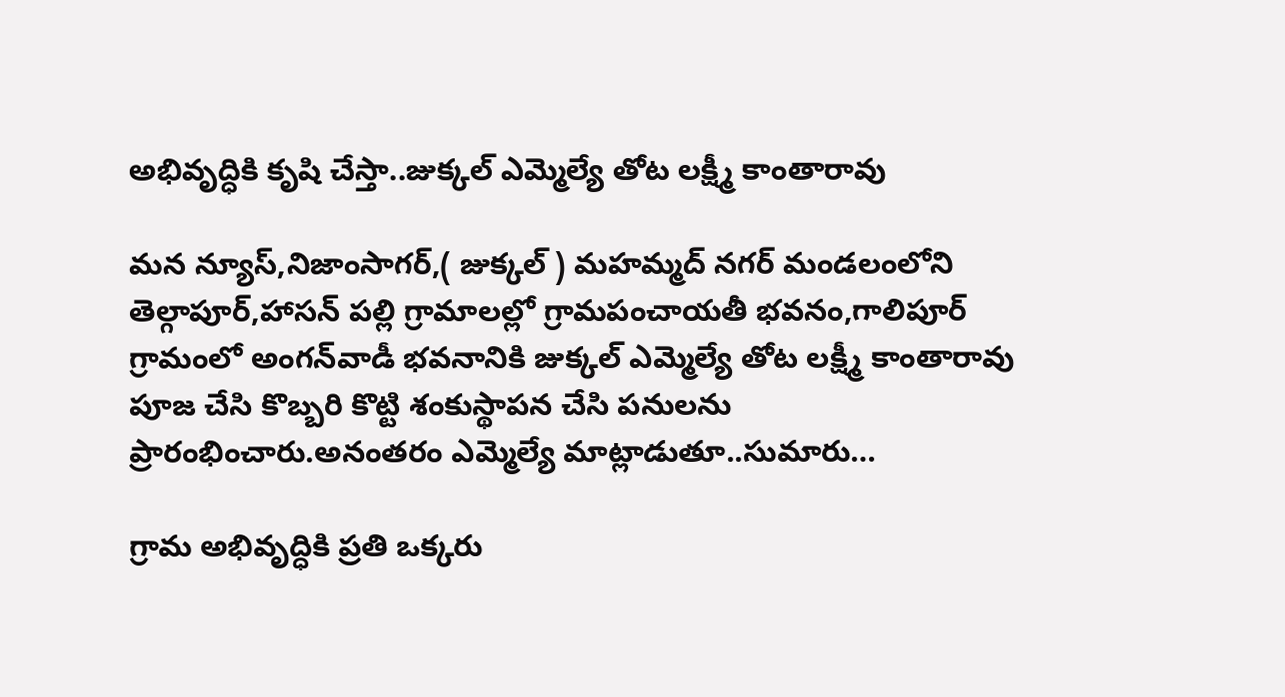అభివృద్ధికి కృషి చేస్తా..జుక్కల్ ఎమ్మెల్యే తోట లక్ష్మీ కాంతారావు

మన న్యూస్,నిజాంసాగర్,( జుక్కల్ ) మహమ్మద్ నగర్ మండలంలోని తెల్గాపూర్,హాసన్ పల్లి గ్రామాలల్లో గ్రామపంచాయతీ భవనం,గాలిపూర్ గ్రామంలో అంగన్‌వాడీ భవనానికి జుక్కల్ ఎమ్మెల్యే తోట లక్ష్మీ కాంతారావు పూజ చేసి కొబ్బరి కొట్టి శంకుస్థాపన చేసి పనులను ప్రారంభించారు.అనంతరం ఎమ్మెల్యే మాట్లాడుతూ..సుమారు…

గ్రామ అభివృద్ధికి ప్రతి ఒక్కరు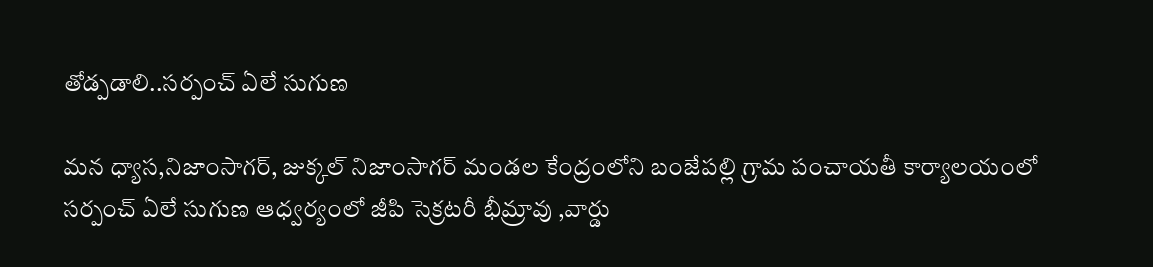తోడ్పడాలి..సర్పంచ్ ఏలే సుగుణ

మన ధ్యాస,నిజాంసాగర్, జుక్కల్ నిజాంసాగర్ మండల కేంద్రంలోని బంజేపల్లి గ్రామ పంచాయతీ కార్యాలయంలో సర్పంచ్ ఏలే సుగుణ ఆధ్వర్యంలో జీపి సెక్రటరీ భీమ్రావు ,వార్డు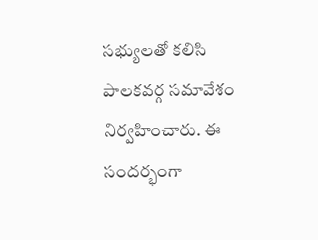సభ్యులతో కలిసి పాలకవర్గ సమావేశం నిర్వహించారు. ఈ సందర్భంగా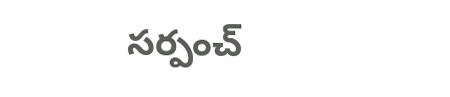సర్పంచ్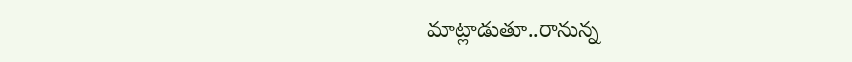మాట్లాడుతూ..రానున్న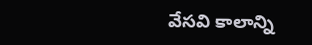వేసవి కాలాన్ని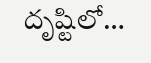దృష్టిలో…